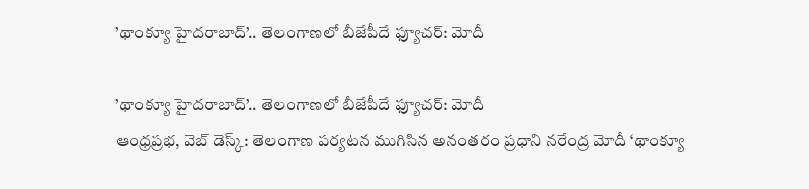’థాంక్యూ హైదరాబాద్’.. తెలంగాణలో బీజేపీదే ఫ్యూచర్: మోదీ

’థాంక్యూ హైదరాబాద్’.. తెలంగాణలో బీజేపీదే ఫ్యూచర్: మోదీ
ఆంధ్రప్రభ, వెబ్ డెస్క్: తెలంగాణ పర్యటన ముగిసిన అనంతరం ప్రధాని నరేంద్ర మోదీ ‘థాంక్యూ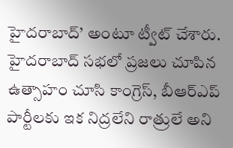హైదరాబాద్’ అంటూ ట్వీట్ చేశారు. హైదరాబాద్ సభలో ప్రజలు చూపిన ఉత్సాహం చూసి కాంగ్రెస్, బీఆర్ఎప్ పార్టీలకు ఇక నిద్రలేని రాత్రులే అని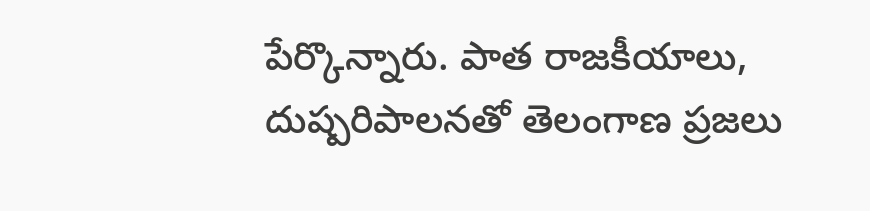పేర్కొన్నారు. పాత రాజకీయాలు, దుష్పరిపాలనతో తెలంగాణ ప్రజలు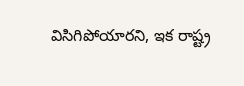విసిగిపోయారని, ఇక రాష్ట్ర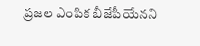ప్రజల ఎంపిక బీజేపీయేనని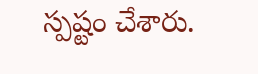స్పష్టం చేశారు.